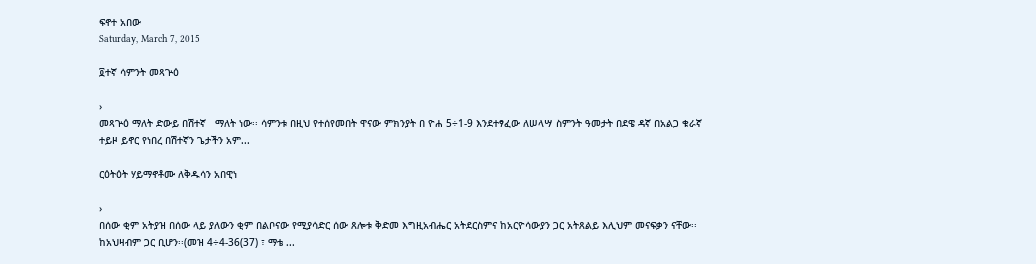ፍኖተ አበው
Saturday, March 7, 2015

፬ተኛ ሳምንት መጻጕዕ

›
መጻጕዕ ማለት ድውይ በሽተኛ   ማለት ነው፡፡ ሳምንቱ በዚህ የተሰየመበት ዋናው ምክንያት በ ዮሐ 5÷1-9 እንደተፃፈው ለሠላሣ ስምንት ዓመታት በደዌ ዳኛ በአልጋ ቁራኛ ተይዞ ይኖር የነበረ በሽተኛን ጌታችን አም...

ርዕትዕት ሃይማኖቶሙ ለቅዱሳን አበዊነ

›
በሰው ቂም አትያዝ በሰው ላይ ያለውን ቂም በልቦናው የሚያሳድር ሰው ጸሎቱ ቅድመ እግዚአብሔር አትደርስምና ከአርዮሳውያን ጋር አትጸልይ እሊህም መናፍቃን ናቸው፡፡ ከአህዛብም ጋር ቢሆን፡፡(መዝ 4÷4-36(37) ፣ ማቴ ...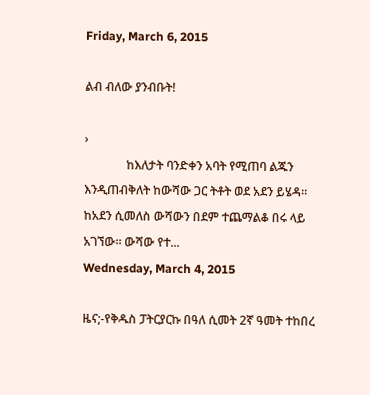Friday, March 6, 2015

ልብ ብለው ያንብቡት!

›
              ከእለታት ባንድቀን አባት የሚጠባ ልጁን እንዲጠብቅለት ከውሻው ጋር ትቶት ወደ አደን ይሄዳ።   ከአደን ሲመለስ ውሻውን በደም ተጨማልቆ በሩ ላይ አገኘው። ውሻው የተ...
Wednesday, March 4, 2015

ዜና;-የቅዱስ ፓትርያርኩ በዓለ ሲመት 2ኛ ዓመት ተከበረ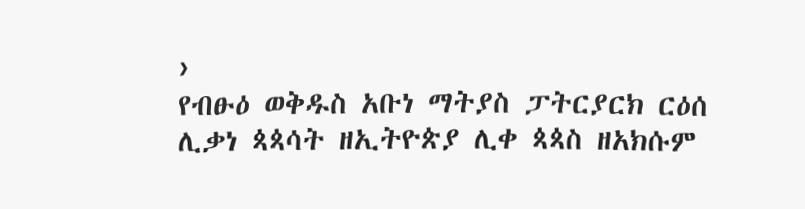›
የብፁዕ ወቅዱስ አቡነ ማትያስ ፓትርያርክ ርዕሰ ሊቃነ ጳጳሳት ዘኢትዮጵያ ሊቀ ጳጳስ ዘአክሱም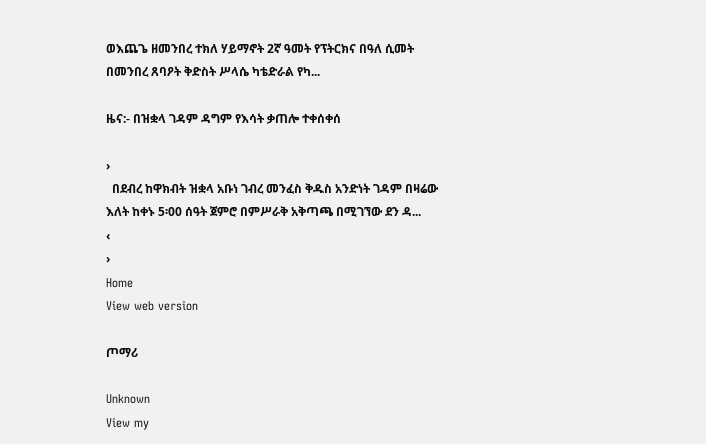ወእጨጌ ዘመንበረ ተክለ ሃይማኖት 2ኛ ዓመት የፕትርክና በዓለ ሲመት በመንበረ ጸባዖት ቅድስት ሥላሴ ካቴድራል የካ...

ዜና:- በዝቋላ ገዳም ዳግም የእሳት ቃጠሎ ተቀሰቀሰ

›
  በደብረ ከዋክብት ዝቋላ አቡነ ገብረ መንፈስ ቅዱስ አንድነት ገዳም በዛሬው እለት ከቀኑ 5፡00 ሰዓት ጀምሮ በምሥራቅ አቅጣጫ በሚገኘው ደን ዳ...
‹
›
Home
View web version

ጦማሪ

Unknown
View my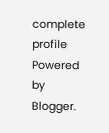complete profile
Powered by Blogger.